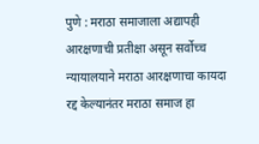पुणे : मराठा समाजाला अद्यापही आरक्षणाची प्रतीक्षा असून सर्वोच्च न्यायालयाने मराठा आरक्षणाचा कायदा रद्द केल्यानंतर मराठा समाज हा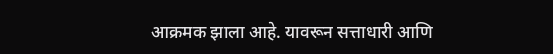आक्रमक झाला आहे. यावरून सत्ताधारी आणि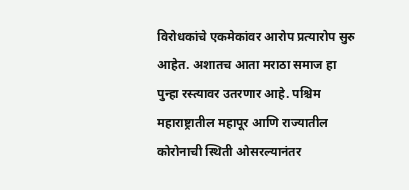विरोधकांचे एकमेकांवर आरोप प्रत्यारोप सुरु आहेत. अशातच आता मराठा समाज हा पुन्हा रस्त्यावर उतरणार आहे. पश्चिम महाराष्ट्रातील महापूर आणि राज्यातील कोरोनाची स्थिती ओसरल्यानंतर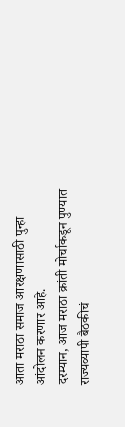आता मराठा समाज आरक्षणासाठी पुन्हा आंदोलन करणार आहे.
दरम्यान, आज मराठा क्रांती मोर्चाकडून पुण्यात राज्यव्यापी बैठकीचं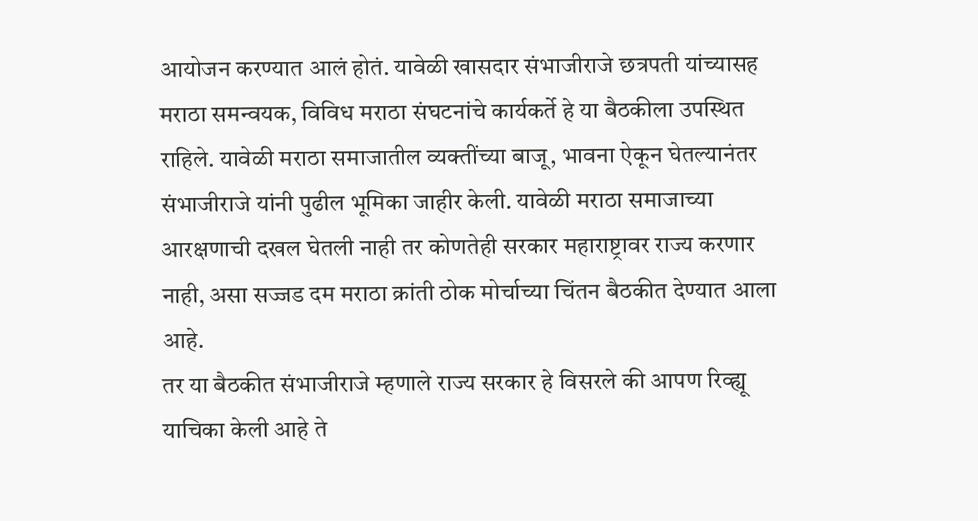आयोजन करण्यात आलं होतं. यावेळी खासदार संभाजीराजे छत्रपती यांच्यासह मराठा समन्वयक, विविध मराठा संघटनांचे कार्यकर्ते हे या बैठकीला उपस्थित राहिले. यावेळी मराठा समाजातील व्यक्तींच्या बाजू, भावना ऐकून घेतल्यानंतर संभाजीराजे यांनी पुढील भूमिका जाहीर केली. यावेळी मराठा समाजाच्या आरक्षणाची दखल घेतली नाही तर कोणतेही सरकार महाराष्ट्रावर राज्य करणार नाही, असा सज्जड दम मराठा क्रांती ठोक मोर्चाच्या चिंतन बैठकीत देण्यात आला आहे.
तर या बैठकीत संभाजीराजे म्हणाले राज्य सरकार हे विसरले की आपण रिव्ह्यू याचिका केली आहे ते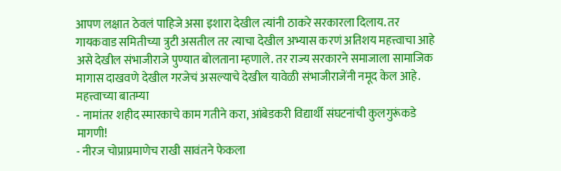आपण लक्षात ठेवलं पाहिजे असा इशारा देखील त्यांनी ठाकरे सरकारला दिलाय. तर गायकवाड समितीच्या त्रुटी असतील तर त्याचा देखील अभ्यास करणं अतिशय महत्त्वाचा आहे असे देखील संभाजीराजे पुण्यात बोलताना म्हणाले. तर राज्य सरकारने समाजाला सामाजिक मागास दाखवणे देखील गरजेचं असल्याचे देखील यावेळी संभाजीराजेंनी नमूद केल आहे.
महत्त्वाच्या बातम्या
- नामांतर शहीद स्मारकाचे काम गतीने करा, आंबेडकरी विद्यार्थी संघटनांची कुलगुरूंकडे मागणी!
- नीरज चोप्राप्रमाणेच राखी सावंतने फेकला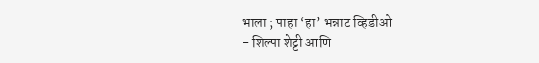भाला ; पाहा ‘हा’ भन्नाट व्हिडीओ
- शिल्पा शेट्टी आणि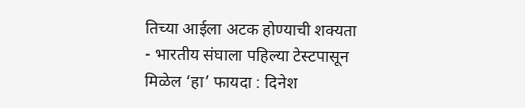तिच्या आईला अटक होण्याची शक्यता
- भारतीय संघाला पहिल्या टेस्टपासून मिळेल ‘हा’ फायदा : दिनेश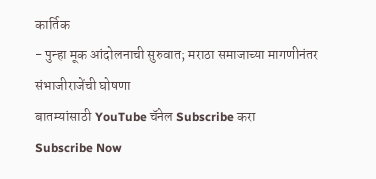कार्तिक
- पुन्हा मूक आंदोलनाची सुरुवात; मराठा समाजाच्या मागणीनंतर संभाजीराजेंची घोषणा
बातम्यांसाठी YouTube चॅनेल Subscribe करा
Subscribe Now